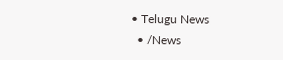• Telugu News
  • /News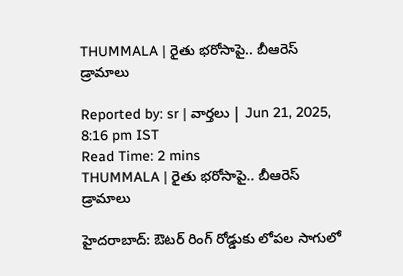THUMMALA | రైతు భరోసాపై.. బీఆరెస్‌ డ్రామాలు

Reported by: sr | వార్త‌లు | Jun 21, 2025, 8:16 pm IST
Read Time: 2 mins
THUMMALA | రైతు భరోసాపై.. బీఆరెస్‌ డ్రామాలు

హైదరాబాద్‌: ఔటర్ రింగ్ రోడ్డుకు లోపల సాగులో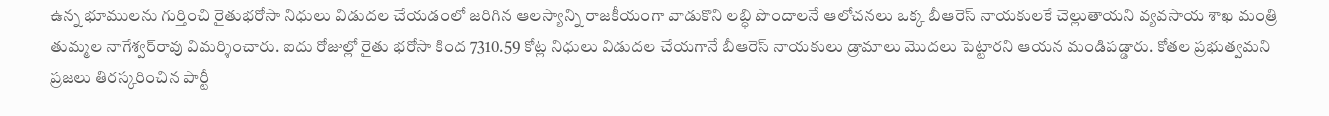ఉన్న భూములను గుర్తించి రైతుభరోసా నిధులు విడుదల చేయడంలో జరిగిన ఆలస్యాన్ని రాజకీయంగా వాడుకొని లబ్ధి పొందాలనే ఆలోచనలు ఒక్క బీఆరెస్‌ నాయకులకే చెల్లుతాయని వ్యవసాయ శాఖ మంత్రి తుమ్మల నాగేశ్వర్‌రావు విమర్శించారు. ఐదు రోజుల్లో రైతు భరోసా కింద 7310.59 కోట్ల నిధులు విడుదల చేయగానే బీఆరెస్‌ నాయకులు డ్రామాలు మొదలు పెట్టారని ఆయన మండిపడ్డారు. కోతల ప్రభుత్వమని ప్రజలు తిరస్కరించిన పార్టీ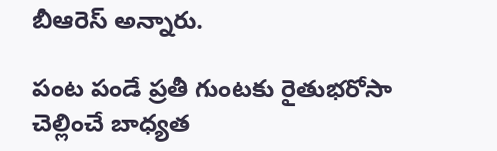బీఆరెస్‌ అన్నారు.

పంట పండే ప్రతీ గుంటకు రైతుభరోసా చెల్లించే బాధ్యత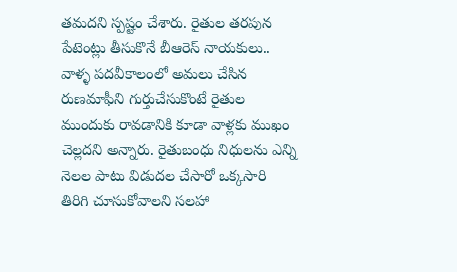తమదని స్పష్టం చేశారు. రైతుల తరపున పేటెంట్లు తీసుకొనే బీఆరెస్‌ నాయకులు.. వాళ్ళ పదవీకాలంలో అమలు చేసిన రుణమాఫీని గుర్తుచేసుకొంటే రైతుల ముందుకు రావడానికి కూడా వాళ్లకు ముఖం చెల్లదని అన్నారు. రైతుబంధు నిధులను ఎన్ని నెలల పాటు విడుదల చేసారో ఒక్కసారి తిరిగి చూసుకోవాలని సలహా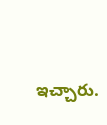ఇచ్చారు.